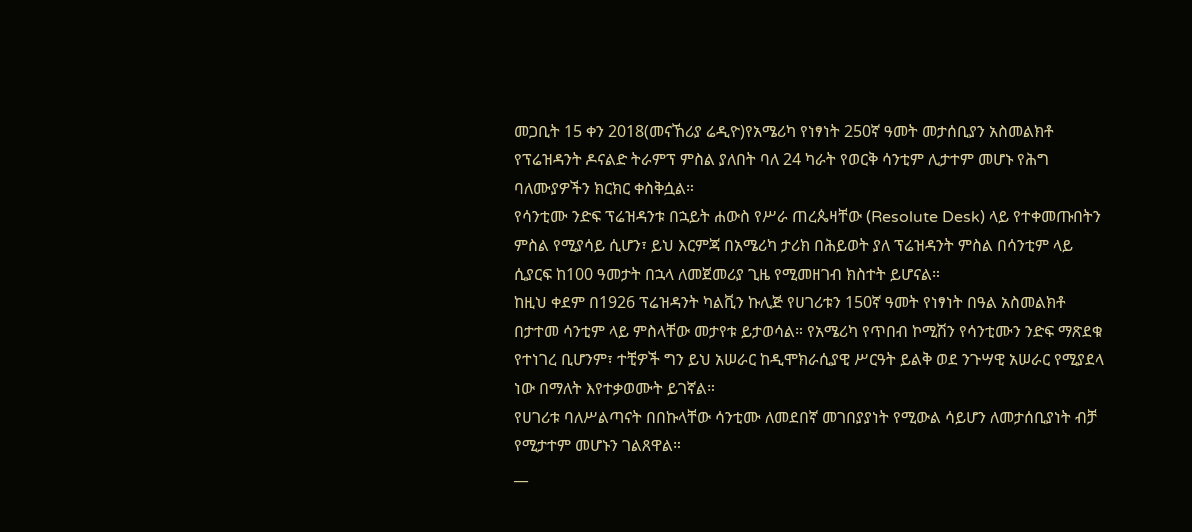መጋቢት 15 ቀን 2018(መናኸሪያ ሬዲዮ)የአሜሪካ የነፃነት 250ኛ ዓመት መታሰቢያን አስመልክቶ የፕሬዝዳንት ዶናልድ ትራምፕ ምስል ያለበት ባለ 24 ካራት የወርቅ ሳንቲም ሊታተም መሆኑ የሕግ ባለሙያዎችን ክርክር ቀስቅሷል።
የሳንቲሙ ንድፍ ፕሬዝዳንቱ በኋይት ሐውስ የሥራ ጠረጴዛቸው (Resolute Desk) ላይ የተቀመጡበትን ምስል የሚያሳይ ሲሆን፣ ይህ እርምጃ በአሜሪካ ታሪክ በሕይወት ያለ ፕሬዝዳንት ምስል በሳንቲም ላይ ሲያርፍ ከ100 ዓመታት በኋላ ለመጀመሪያ ጊዜ የሚመዘገብ ክስተት ይሆናል።
ከዚህ ቀደም በ1926 ፕሬዝዳንት ካልቪን ኩሊጅ የሀገሪቱን 150ኛ ዓመት የነፃነት በዓል አስመልክቶ በታተመ ሳንቲም ላይ ምስላቸው መታየቱ ይታወሳል። የአሜሪካ የጥበብ ኮሚሽን የሳንቲሙን ንድፍ ማጽደቁ የተነገረ ቢሆንም፣ ተቺዎች ግን ይህ አሠራር ከዲሞክራሲያዊ ሥርዓት ይልቅ ወደ ንጉሣዊ አሠራር የሚያደላ ነው በማለት እየተቃወሙት ይገኛል።
የሀገሪቱ ባለሥልጣናት በበኩላቸው ሳንቲሙ ለመደበኛ መገበያያነት የሚውል ሳይሆን ለመታሰቢያነት ብቻ የሚታተም መሆኑን ገልጸዋል።
__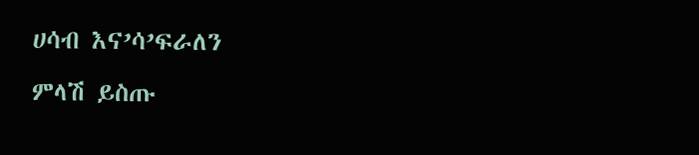ሀሳብ እና’ሳ’ፍራለን
ምላሽ ይስጡ